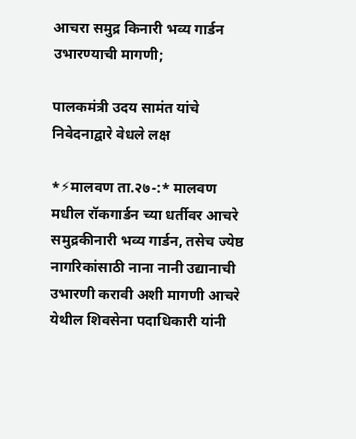आचरा समुद्र किनारी भव्य गार्डन उभारण्याची मागणी;

पालकमंत्री उदय सामंत यांचे निवेदनाद्वारे वेधले लक्ष

*⚡मालवण ता.२७-:* मालवण मधील रॉकगार्डन च्या धर्तीवर आचरे समुद्रकीनारी भव्य गार्डन, तसेच ज्येष्ठ नागरिकांसाठी नाना नानी उद्यानाची उभारणी करावी अशी मागणी आचरे येथील शिवसेना पदाधिकारी यांनी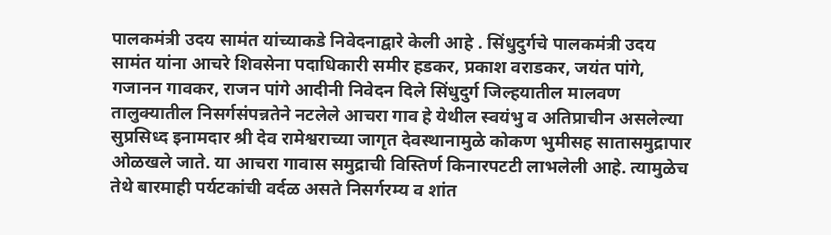पालकमंत्री उदय सामंत यांच्याकडे निवेदनाद्वारे केली आहे . सिंधुदुर्गचे पालकमंत्री उदय सामंत यांना आचरे शिवसेना पदाधिकारी समीर हडकर, प्रकाश वराडकर, जयंत पांगे, गजानन गावकर, राजन पांगे आदीनी निवेदन दिले सिंधुदुर्ग जिल्हयातील मालवण तालुक्यातील निसर्गसंपन्नतेने नटलेले आचरा गाव हे येथील स्वयंभु व अतिप्राचीन असलेल्या सुप्रसिध्द इनामदार श्री देव रामेश्वराच्या जागृत देवस्थानामुळे कोकण भुमीसह सातासमुद्रापार ओळखले जाते. या आचरा गावास समुद्राची विस्तिर्ण किनारपटटी लाभलेली आहे. त्यामुळेच तेथे बारमाही पर्यटकांची वर्दळ असते निसर्गरम्य व शांत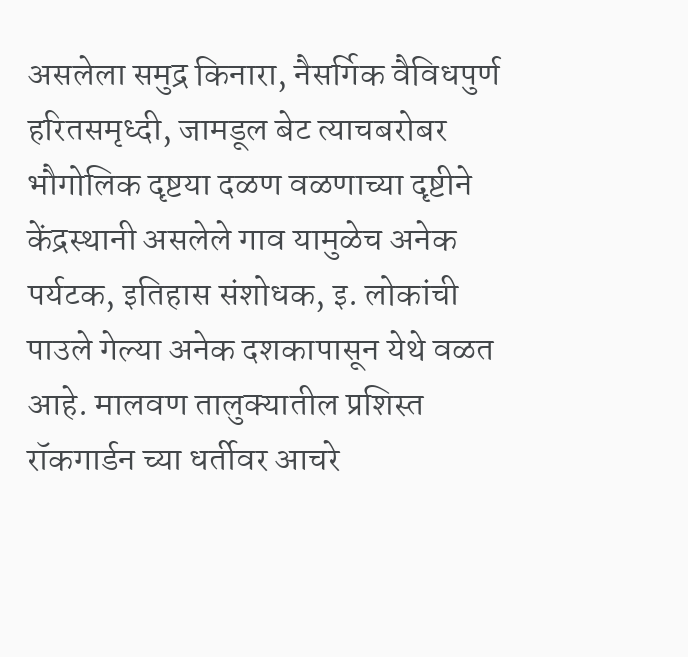असलेला समुद्र किनारा, नैसर्गिक वैविधपुर्ण हरितसमृध्दी, जामडूल बेट त्याचबरोबर भौगोलिक दृष्टया दळण वळणाच्या दृष्टीने केंद्रस्थानी असलेले गाव यामुळेच अनेक पर्यटक, इतिहास संशोधक, इ. लोकांची पाउले गेल्या अनेक दशकापासून येथे वळत आहे. मालवण तालुक्यातील प्रशिस्त रॉकगार्डन च्या धर्तीवर आचरे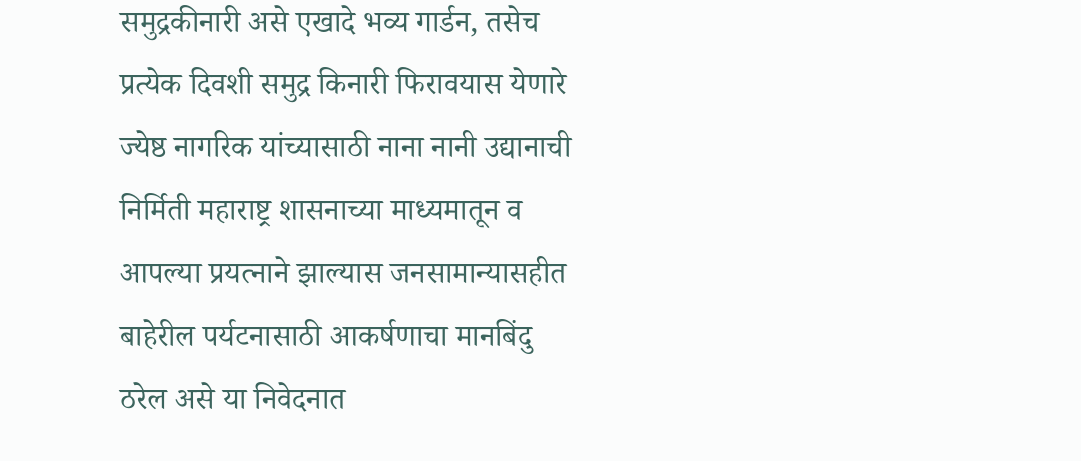समुद्रकीनारी असे एखादे भव्य गार्डन, तसेच प्रत्येक दिवशी समुद्र किनारी फिरावयास येणारे ज्येष्ठ नागरिक यांच्यासाठी नाना नानी उद्यानाची निर्मिती महाराष्ट्र शासनाच्या माध्यमातून व आपल्या प्रयत्नाने झाल्यास जनसामान्यासहीत बाहेरील पर्यटनासाठी आकर्षणाचा मानबिंदु ठरेल असे या निवेदनात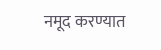नमूद करण्यात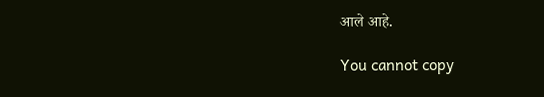आले आहे.

You cannot copy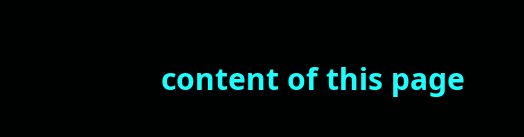content of this page